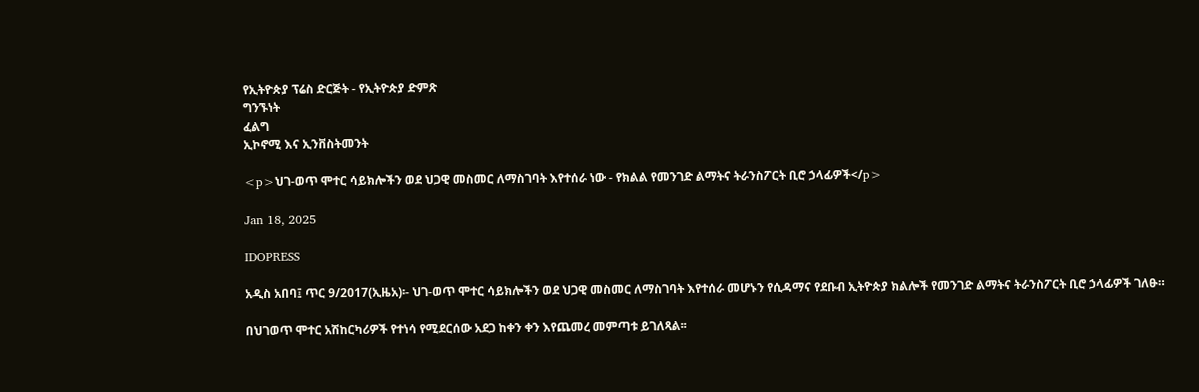የኢትዮጵያ ፕሬስ ድርጅት - የኢትዮጵያ ድምጽ
ግንኙነት
ፈልግ
ኢኮኖሚ እና ኢንቨስትመንት

<p>ህገ-ወጥ ሞተር ሳይክሎችን ወደ ህጋዊ መስመር ለማስገባት እየተሰራ ነው - የክልል የመንገድ ልማትና ትራንስፖርት ቢሮ ኃላፊዎች</p>

Jan 18, 2025

IDOPRESS

አዲስ አበባ፤ ጥር 9/2017(ኢዜአ)፡- ህገ-ወጥ ሞተር ሳይክሎችን ወደ ህጋዊ መስመር ለማስገባት እየተሰራ መሆኑን የሲዳማና የደቡብ ኢትዮጵያ ክልሎች የመንገድ ልማትና ትራንስፖርት ቢሮ ኃላፊዎች ገለፁ።

በህገወጥ ሞተር አሽከርካሪዎች የተነሳ የሚደርሰው አደጋ ከቀን ቀን እየጨመረ መምጣቱ ይገለጻል፡፡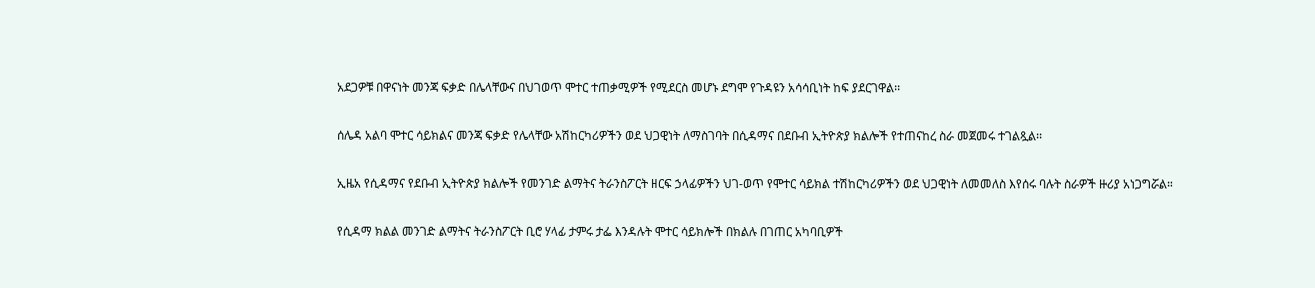አደጋዎቹ በዋናነት መንጃ ፍቃድ በሌላቸውና በህገወጥ ሞተር ተጠቃሚዎች የሚደርስ መሆኑ ደግሞ የጉዳዩን አሳሳቢነት ከፍ ያደርገዋል፡፡

ሰሌዳ አልባ ሞተር ሳይክልና መንጃ ፍቃድ የሌላቸው አሽከርካሪዎችን ወደ ህጋዊነት ለማስገባት በሲዳማና በደቡብ ኢትዮጵያ ክልሎች የተጠናከረ ስራ መጀመሩ ተገልጿል፡፡

ኢዜአ የሲዳማና የደቡብ ኢትዮጵያ ክልሎች የመንገድ ልማትና ትራንስፖርት ዘርፍ ኃላፊዎችን ህገ-ወጥ የሞተር ሳይክል ተሽከርካሪዎችን ወደ ህጋዊነት ለመመለስ እየሰሩ ባሉት ስራዎች ዙሪያ አነጋግሯል።

የሲዳማ ክልል መንገድ ልማትና ትራንስፖርት ቢሮ ሃላፊ ታምሩ ታፌ እንዳሉት ሞተር ሳይክሎች በክልሉ በገጠር አካባቢዎች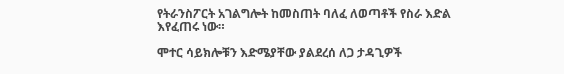የትራንስፖርት አገልግሎት ከመስጠት ባለፈ ለወጣቶች የስራ እድል እየፈጠሩ ነው።

ሞተር ሳይክሎቹን እድሜያቸው ያልደረሰ ለጋ ታዳጊዎች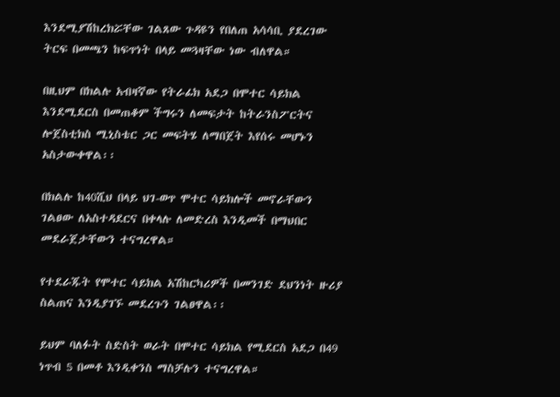እንደሚያሽከረክሯቸው ገልጸው ጉዳዩን የበለጠ አሳሳቢ ያደረገው ትርፍ በመጫን ከፍጥነት በላይ መጓዛቸው ነው ብለዋል።

በዚህም በክልሉ አብዛኛው የትራፊክ አደጋ በሞተር ሳይክል እንደሚደርስ በመጠቆም ችግሩን ለመፍታት ከትራንስፖርትና ሎጀስቲክስ ሚኒስቴር ጋር መፍትሄ ለማበጀት እየሰሩ መሆኑን አስታውቀዋል፡፡

በክልሉ ከ40ሺህ በላይ ህገ-ወጥ ሞተር ሳይክሎች መኖራቸውን ገልፀው ለአስተዳደርና በቀላሉ ለመድረስ እንዲመች በማህበር መደራጀታቸውን ተናግረዋል።

የተደራጁት የሞተር ሳይክል አሽከርካሪዎች በመንገድ ደህንነት ዙሪያ ስልጠና እንዲያገኙ መደረጉን ገልፀዋል፡፡

ይህም ባለፉት ስድስት ወራት በሞተር ሳይክል የሚደርስ አደጋ በ49 ነጥብ 5 በመቶ እንዲቀንስ ማስቻሉን ተናግረዋል።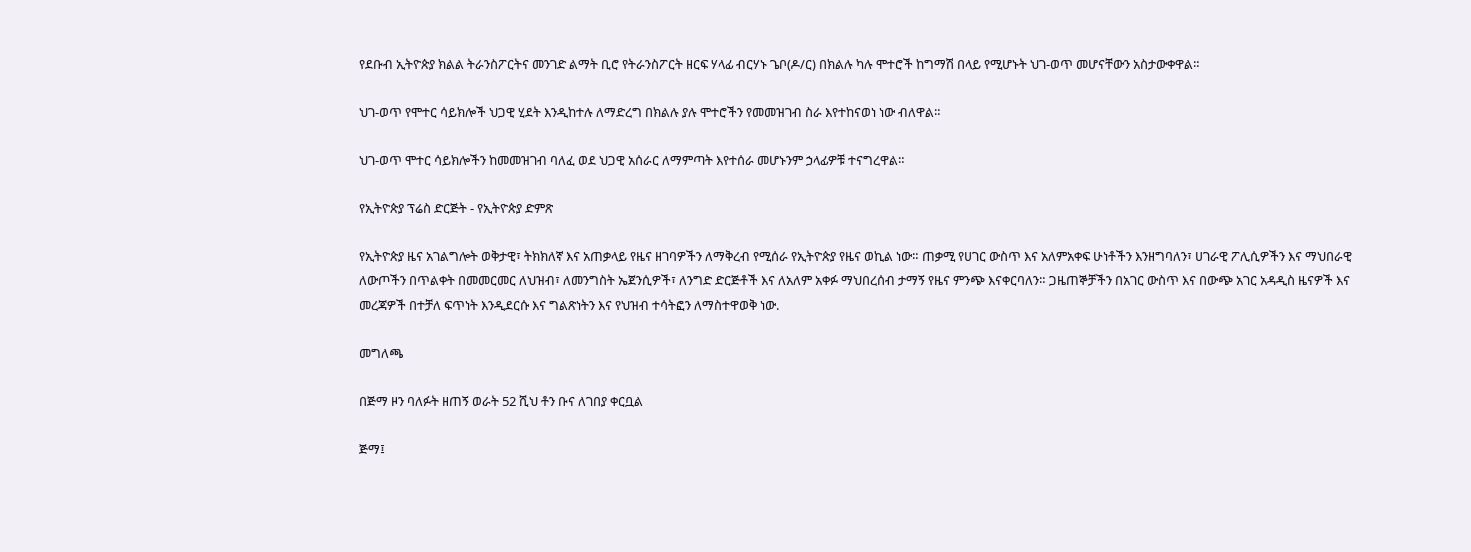የደቡብ ኢትዮጵያ ክልል ትራንስፖርትና መንገድ ልማት ቢሮ የትራንስፖርት ዘርፍ ሃላፊ ብርሃኑ ጌቦ(ዶ/ር) በክልሉ ካሉ ሞተሮች ከግማሽ በላይ የሚሆኑት ህገ-ወጥ መሆናቸውን አስታውቀዋል።

ህገ-ወጥ የሞተር ሳይክሎች ህጋዊ ሂደት እንዲከተሉ ለማድረግ በክልሉ ያሉ ሞተሮችን የመመዝገብ ስራ እየተከናወነ ነው ብለዋል።

ህገ-ወጥ ሞተር ሳይክሎችን ከመመዝገብ ባለፈ ወደ ህጋዊ አሰራር ለማምጣት እየተሰራ መሆኑንም ኃላፊዎቹ ተናግረዋል።

የኢትዮጵያ ፕሬስ ድርጅት - የኢትዮጵያ ድምጽ

የኢትዮጵያ ዜና አገልግሎት ወቅታዊ፣ ትክክለኛ እና አጠቃላይ የዜና ዘገባዎችን ለማቅረብ የሚሰራ የኢትዮጵያ የዜና ወኪል ነው። ጠቃሚ የሀገር ውስጥ እና አለምአቀፍ ሁነቶችን እንዘግባለን፣ ሀገራዊ ፖሊሲዎችን እና ማህበራዊ ለውጦችን በጥልቀት በመመርመር ለህዝብ፣ ለመንግስት ኤጀንሲዎች፣ ለንግድ ድርጅቶች እና ለአለም አቀፉ ማህበረሰብ ታማኝ የዜና ምንጭ እናቀርባለን። ጋዜጠኞቻችን በአገር ውስጥ እና በውጭ አገር አዳዲስ ዜናዎች እና መረጃዎች በተቻለ ፍጥነት እንዲደርሱ እና ግልጽነትን እና የህዝብ ተሳትፎን ለማስተዋወቅ ነው.

መግለጫ

በጅማ ዞን ባለፉት ዘጠኝ ወራት 52 ሺህ ቶን ቡና ለገበያ ቀርቧል

ጅማ፤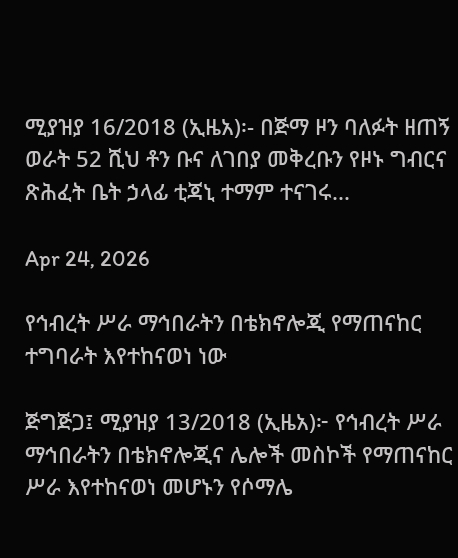ሚያዝያ 16/2018 (ኢዜአ)፡- በጅማ ዞን ባለፉት ዘጠኝ ወራት 52 ሺህ ቶን ቡና ለገበያ መቅረቡን የዞኑ ግብርና ጽሕፈት ቤት ኃላፊ ቲጃኒ ተማም ተናገሩ...

Apr 24, 2026

የኅብረት ሥራ ማኅበራትን በቴክኖሎጂ የማጠናከር ተግባራት እየተከናወነ ነው

ጅግጅጋ፤ ሚያዝያ 13/2018 (ኢዜአ)፦ የኅብረት ሥራ ማኅበራትን በቴክኖሎጂና ሌሎች መስኮች የማጠናከር ሥራ እየተከናወነ መሆኑን የሶማሌ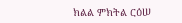ክልል ምክትል ርዕሠ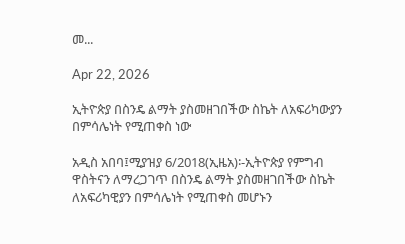መ...

Apr 22, 2026

ኢትዮጵያ በስንዴ ልማት ያስመዘገበችው ስኬት ለአፍሪካውያን በምሳሌነት የሚጠቀስ ነው

አዲስ አበባ፤ሚያዝያ 6/2018(ኢዜአ)፡-ኢትዮጵያ የምግብ ዋስትናን ለማረጋገጥ በስንዴ ልማት ያስመዘገበችው ስኬት ለአፍሪካዊያን በምሳሌነት የሚጠቀስ መሆኑን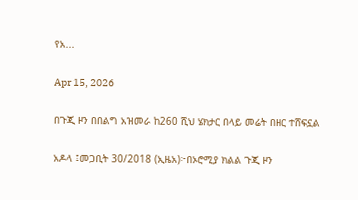የአ...

Apr 15, 2026

በጉጂ ዞን በበልግ አዝመራ ከ260 ሺህ ሄክታር በላይ መሬት በዘር ተሸፍኗል

አዶላ ፤መጋቢት 30/2018 (ኢዜአ)፦በኦሮሚያ ክልል ጉጂ ዞን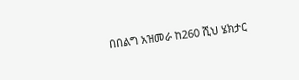በበልግ አዝመራ ከ260 ሺህ ሄክታር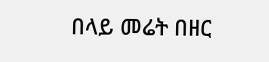በላይ መሬት በዘር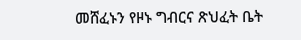መሸፈኑን የዞኑ ግብርና ጽህፈት ቤት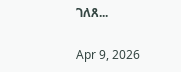ገለጸ...

Apr 9, 2026